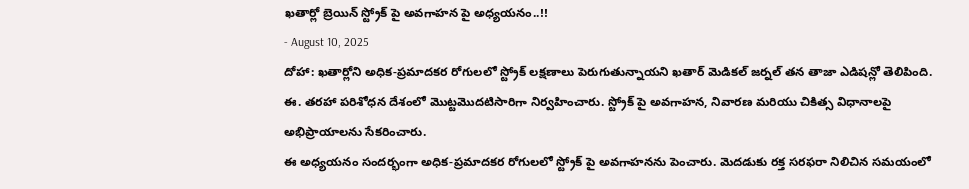ఖతార్లో బ్రెయిన్ స్ట్రోక్ పై అవగాహన పై అధ్యయనం..!!
- August 10, 2025
దోహా: ఖతార్లోని అధిక-ప్రమాదకర రోగులలో స్ట్రోక్ లక్షణాలు పెరుగుతున్నాయని ఖతార్ మెడికల్ జర్నల్ తన తాజా ఎడిషన్లో తెలిపింది. ఈ. తరహా పరిశోధన దేశంలో మొట్టమొదటిసారిగా నిర్వహించారు. స్ట్రోక్ పై అవగాహన, నివారణ మరియు చికిత్స విధానాలపై అభిప్రాయాలను సేకరించారు.
ఈ అధ్యయనం సందర్భంగా అధిక-ప్రమాదకర రోగులలో స్ట్రోక్ పై అవగాహనను పెంచారు. మెదడుకు రక్త సరఫరా నిలిచిన సమయంలో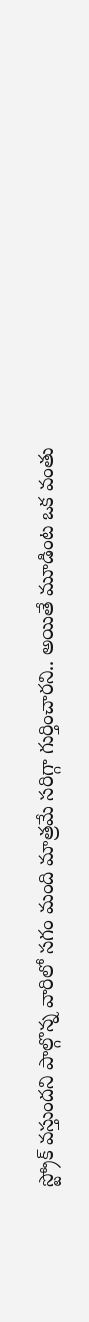స్ట్రోక్ వస్తుందని పాల్గొన్న వారిలో సగం మంది మాత్రమే సరిగ్గా గుర్తించారని.. అయితే మూడింట ఒక వంతు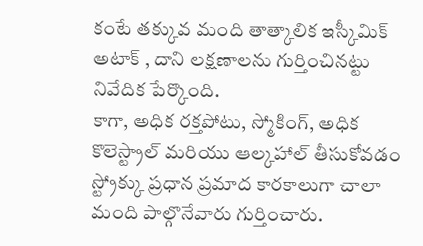కంటే తక్కువ మంది తాత్కాలిక ఇస్కీమిక్ అటాక్ , దాని లక్షణాలను గుర్తించినట్టు నివేదిక పేర్కొంది.
కాగా, అధిక రక్తపోటు, స్మోకింగ్, అధిక కొలెస్ట్రాల్ మరియు ఆల్కహాల్ తీసుకోవడం స్ట్రోక్కు ప్రధాన ప్రమాద కారకాలుగా చాలా మంది పాల్గొనేవారు గుర్తించారు.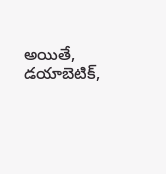అయితే, డయాబెటిక్,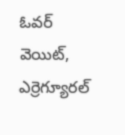ఓవర్ వెయిట్, ఎర్రెగ్యూరల్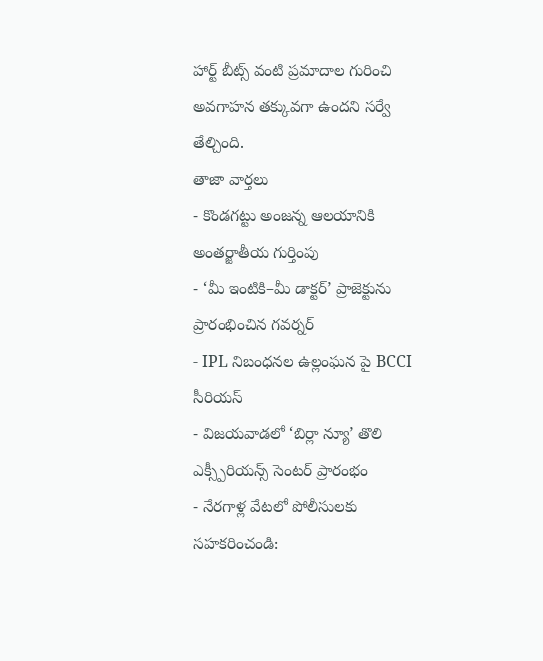హార్ట్ బీట్స్ వంటి ప్రమాదాల గురించి అవగాహన తక్కువగా ఉందని సర్వే తేల్చింది.
తాజా వార్తలు
- కొండగట్టు అంజన్న ఆలయానికి అంతర్జాతీయ గుర్తింపు
- ‘మీ ఇంటికి–మీ డాక్టర్’ ప్రాజెక్టును ప్రారంభించిన గవర్నర్
- IPL నిబంధనల ఉల్లంఘన పై BCCI సీరియస్
- విజయవాడలో ‘బిర్లా న్యూ’ తొలి ఎక్స్పీరియన్స్ సెంటర్ ప్రారంభం
- నేరగాళ్ల వేటలో పోలీసులకు సహకరించండి: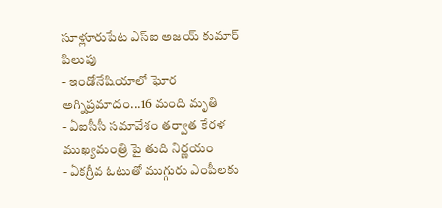సూళ్లూరుపేట ఎస్ఐ అజయ్ కుమార్ పిలుపు
- ఇండోనేషియాలో ఘోర అగ్నిప్రమాదం...16 మంది మృతి
- ఏఐసీసీ సమావేశం తర్వాత కేరళ ముఖ్యమంత్రి పై తుది నిర్ణయం
- ఏకగ్రీవ ఓటుతో ముగ్గురు ఎంపీలకు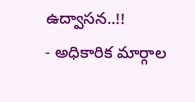ఉద్వాసన..!!
- అధికారిక మార్గాల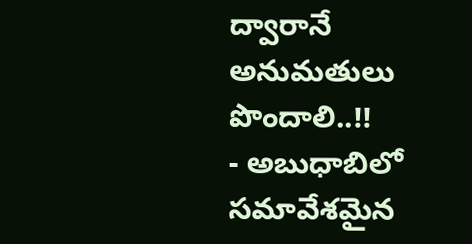ద్వారానే అనుమతులు పొందాలి..!!
- అబుధాబిలో సమావేశమైన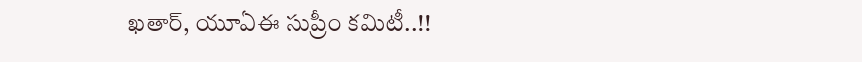ఖతార్, యూఏఈ సుప్రీం కమిటీ..!!